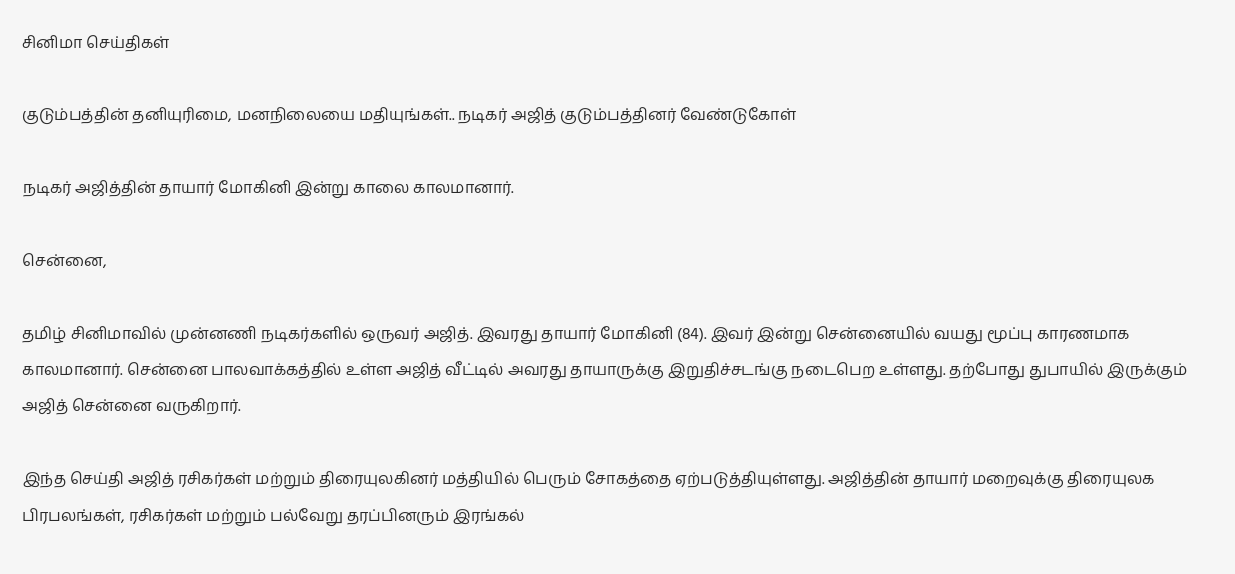சினிமா செய்திகள்

குடும்பத்தின் தனியுரிமை, மனநிலையை மதியுங்கள்.. நடிகர் அஜித் குடும்பத்தினர் வேண்டுகோள்

நடிகர் அஜித்தின் தாயார் மோகினி இன்று காலை காலமானார்.

சென்னை,

தமிழ் சினிமாவில் முன்னணி நடிகர்களில் ஒருவர் அஜித். இவரது தாயார் மோகினி (84). இவர் இன்று சென்னையில் வயது மூப்பு காரணமாக காலமானார். சென்னை பாலவாக்கத்தில் உள்ள அஜித் வீட்டில் அவரது தாயாருக்கு இறுதிச்சடங்கு நடைபெற உள்ளது. தற்போது துபாயில் இருக்கும் அஜித் சென்னை வருகிறார்.

இந்த செய்தி அஜித் ரசிகர்கள் மற்றும் திரையுலகினர் மத்தியில் பெரும் சோகத்தை ஏற்படுத்தியுள்ளது. அஜித்தின் தாயார் மறைவுக்கு திரையுலக பிரபலங்கள், ரசிகர்கள் மற்றும் பல்வேறு தரப்பினரும் இரங்கல்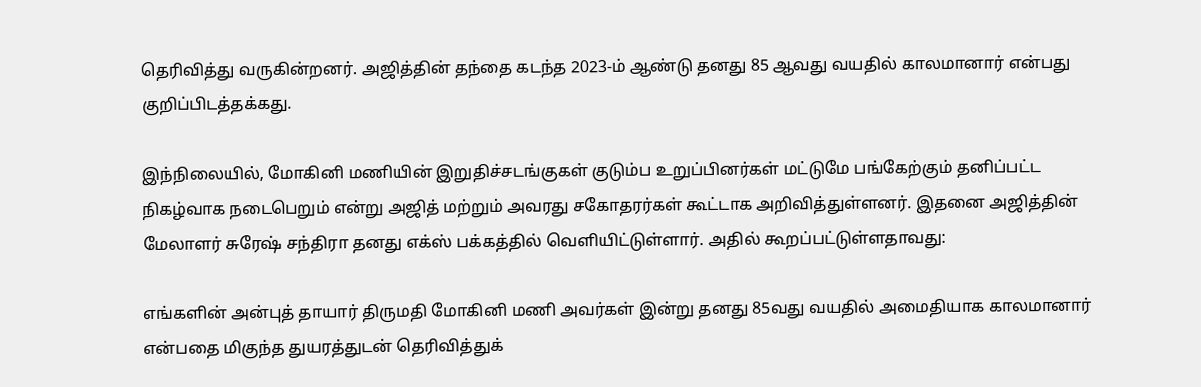தெரிவித்து வருகின்றனர். அஜித்தின் தந்தை கடந்த 2023-ம் ஆண்டு தனது 85 ஆவது வயதில் காலமானார் என்பது குறிப்பிடத்தக்கது.

இந்நிலையில், மோகினி மணியின் இறுதிச்சடங்குகள் குடும்ப உறுப்பினர்கள் மட்டுமே பங்கேற்கும் தனிப்பட்ட நிகழ்வாக நடைபெறும் என்று அஜித் மற்றும் அவரது சகோதரர்கள் கூட்டாக அறிவித்துள்ளனர். இதனை அஜித்தின் மேலாளர் சுரேஷ் சந்திரா தனது எக்ஸ் பக்கத்தில் வெளியிட்டுள்ளார். அதில் கூறப்பட்டுள்ளதாவது:

எங்களின் அன்புத் தாயார் திருமதி மோகினி மணி அவர்கள் இன்று தனது 85வது வயதில் அமைதியாக காலமானார் என்பதை மிகுந்த துயரத்துடன் தெரிவித்துக்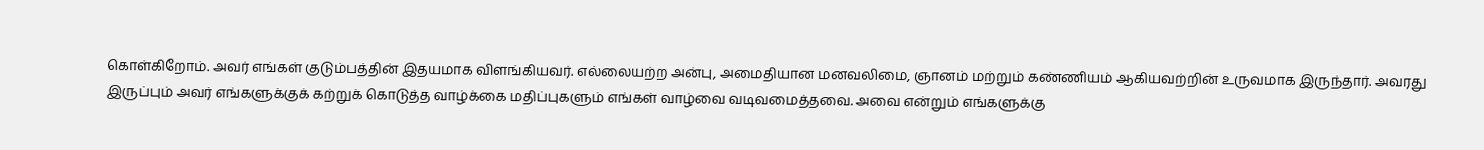கொள்கிறோம். அவர் எங்கள் குடும்பத்தின் இதயமாக விளங்கியவர். எல்லையற்ற அன்பு, அமைதியான மனவலிமை, ஞானம் மற்றும் கண்ணியம் ஆகியவற்றின் உருவமாக இருந்தார். அவரது இருப்பும் அவர் எங்களுக்குக் கற்றுக் கொடுத்த வாழ்க்கை மதிப்புகளும் எங்கள் வாழ்வை வடிவமைத்தவை. அவை என்றும் எங்களுக்கு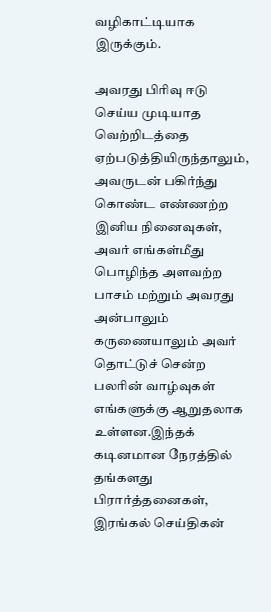வழிகாட்டியாக இருக்கும்.

அவரது பிரிவு ஈடு செய்ய முடியாத வெற்றிடத்தை ஏற்படுத்தியிருந்தாலும், அவருடன் பகிர்ந்து கொண்ட எண்ணற்ற இனிய நினைவுகள், அவர் எங்கள்மீது பொழிந்த அளவற்ற பாசம் மற்றும் அவரது அன்பாலும் கருணையாலும் அவர் தொட்டுச் சென்ற பலரின் வாழ்வுகள் எங்களுக்கு ஆறுதலாக உள்ளன.இந்தக் கடினமான நேரத்தில் தங்களது பிரார்த்தனைகள், இரங்கல் செய்திகன்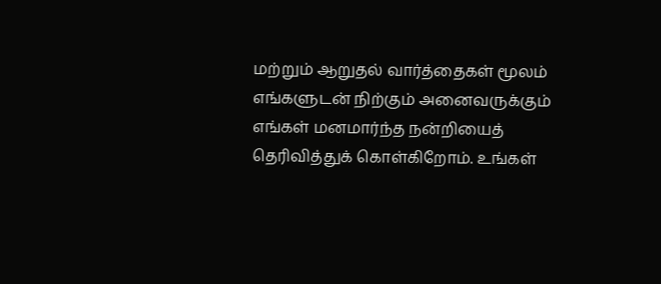மற்றும் ஆறுதல் வார்த்தைகள் மூலம் எங்களுடன் நிற்கும் அனைவருக்கும் எங்கள் மனமார்ந்த நன்றியைத் தெரிவித்துக் கொள்கிறோம். உங்கள்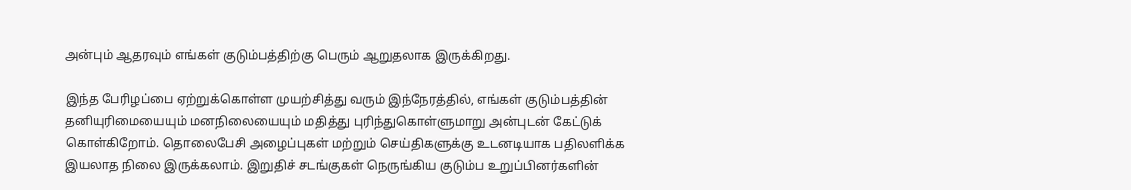அன்பும் ஆதரவும் எங்கள் குடும்பத்திற்கு பெரும் ஆறுதலாக இருக்கிறது.

இந்த பேரிழப்பை ஏற்றுக்கொள்ள முயற்சித்து வரும் இந்நேரத்தில், எங்கள் குடும்பத்தின் தனியுரிமையையும் மனநிலையையும் மதித்து புரிந்துகொள்ளுமாறு அன்புடன் கேட்டுக் கொள்கிறோம். தொலைபேசி அழைப்புகள் மற்றும் செய்திகளுக்கு உடனடியாக பதிலளிக்க இயலாத நிலை இருக்கலாம். இறுதிச் சடங்குகள் நெருங்கிய குடும்ப உறுப்பினர்களின்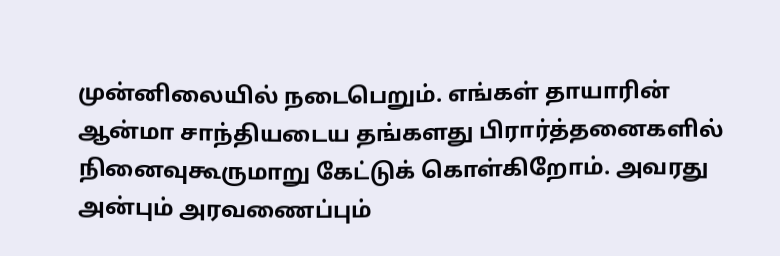முன்னிலையில் நடைபெறும். எங்கள் தாயாரின் ஆன்மா சாந்தியடைய தங்களது பிரார்த்தனைகளில் நினைவுகூருமாறு கேட்டுக் கொள்கிறோம். அவரது அன்பும் அரவணைப்பும்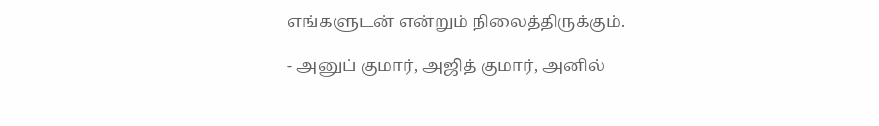எங்களுடன் என்றும் நிலைத்திருக்கும்.

- அனுப் குமார், அஜித் குமார், அனில்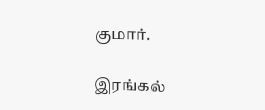குமார்.

இரங்கல்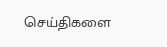செய்திகளை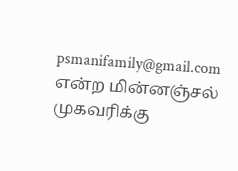psmanifamily@gmail.com என்ற மின்னஞ்சல் முகவரிக்கு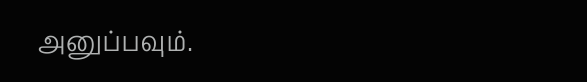அனுப்பவும்.